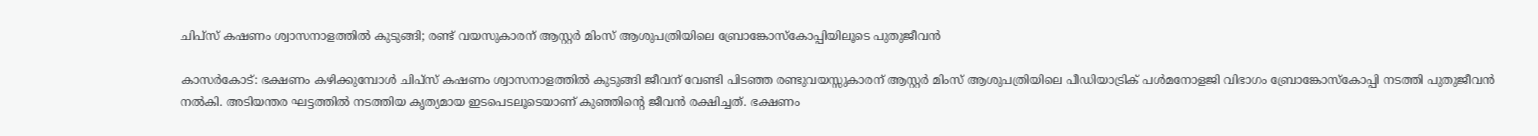ചിപ്സ് കഷണം ശ്വാസനാളത്തില്‍ കുടുങ്ങി; രണ്ട് വയസുകാരന് ആസ്റ്റര്‍ മിംസ് ആശുപത്രിയിലെ ബ്രോങ്കോസ്‌കോപ്പിയിലൂടെ പുതുജീവന്‍

കാസര്‍കോട്: ഭക്ഷണം കഴിക്കുമ്പോള്‍ ചിപ്സ് കഷണം ശ്വാസനാളത്തില്‍ കുടുങ്ങി ജീവന് വേണ്ടി പിടഞ്ഞ രണ്ടുവയസ്സുകാരന് ആസ്റ്റര്‍ മിംസ് ആശുപത്രിയിലെ പീഡിയാട്രിക് പള്‍മനോളജി വിഭാഗം ബ്രോങ്കോസ്‌കോപ്പി നടത്തി പുതുജീവന്‍ നല്‍കി. അടിയന്തര ഘട്ടത്തില്‍ നടത്തിയ കൃത്യമായ ഇടപെടലൂടെയാണ് കുഞ്ഞിന്റെ ജീവന്‍ രക്ഷിച്ചത്. ഭക്ഷണം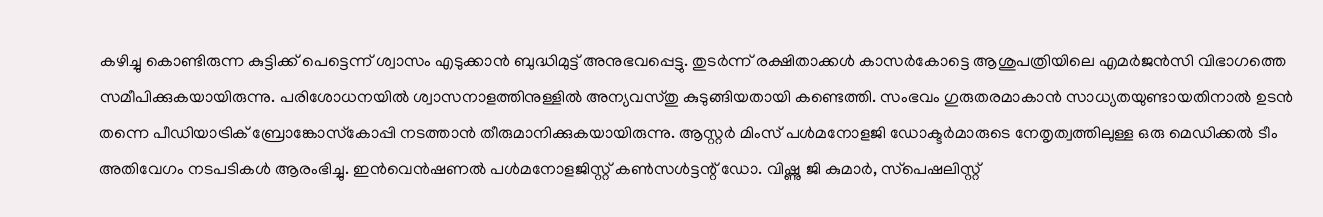കഴിച്ചു കൊണ്ടിരുന്ന കുട്ടിക്ക് പെട്ടെന്ന് ശ്വാസം എടുക്കാന്‍ ബുദ്ധിമുട്ട് അനുഭവപ്പെട്ടു. തുടര്‍ന്ന് രക്ഷിതാക്കള്‍ കാസര്‍കോട്ടെ ആശുപത്രിയിലെ എമര്‍ജന്‍സി വിഭാഗത്തെ സമീപിക്കുകയായിരുന്നു. പരിശോധനയില്‍ ശ്വാസനാളത്തിനുള്ളില്‍ അന്യവസ്തു കുടുങ്ങിയതായി കണ്ടെത്തി. സംഭവം ഗുരുതരമാകാന്‍ സാധ്യതയുണ്ടായതിനാല്‍ ഉടന്‍ തന്നെ പീഡിയാട്രിക് ബ്രോങ്കോസ്‌കോപ്പി നടത്താന്‍ തീരുമാനിക്കുകയായിരുന്നു. ആസ്റ്റര്‍ മിംസ് പള്‍മനോളജി ഡോക്ടര്‍മാരുടെ നേതൃത്വത്തിലുള്ള ഒരു മെഡിക്കല്‍ ടീം അതിവേഗം നടപടികള്‍ ആരംഭിച്ചു. ഇന്‍വെന്‍ഷണല്‍ പള്‍മനോളജിസ്റ്റ് കണ്‍സള്‍ട്ടന്റ് ഡോ. വിഷ്ണു ജി കുമാര്‍, സ്‌പെഷലിസ്റ്റ്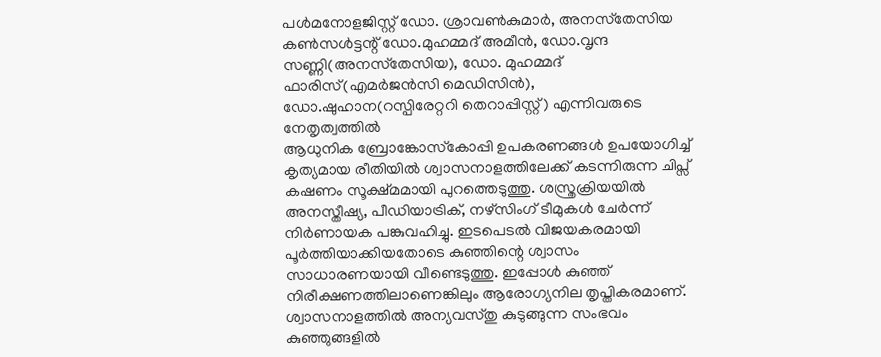പള്‍മനോളജിസ്റ്റ് ഡോ. ശ്രാവണ്‍കുമാര്‍, അനസ്‌തേസിയ കണ്‍സള്‍ട്ടന്റ് ഡോ.മുഹമ്മദ് അമീന്‍, ഡോ.വൃന്ദ സണ്ണി(അനസ്‌തേസിയ), ഡോ. മുഹമ്മദ് ഫാരിസ്(എമര്‍ജന്‍സി മെഡിസിന്‍), ഡോ.ഷുഹാന(റസ്പിരേറ്ററി തെറാപ്പിസ്റ്റ്) എന്നിവരുടെ നേതൃത്വത്തില്‍
ആധുനിക ബ്രോങ്കോസ്‌കോപ്പി ഉപകരണങ്ങള്‍ ഉപയോഗിച്ച് കൃത്യമായ രീതിയില്‍ ശ്വാസനാളത്തിലേക്ക് കടന്നിരുന്ന ചിപ്സ് കഷണം സൂക്ഷ്മമായി പുറത്തെടുത്തു. ശസ്ത്രക്രിയയില്‍ അനസ്തീഷ്യ, പീഡിയാട്രിക്, നഴ്സിംഗ് ടീമുകള്‍ ചേര്‍ന്ന് നിര്‍ണായക പങ്കുവഹിച്ചു. ഇടപെടല്‍ വിജയകരമായി പൂര്‍ത്തിയാക്കിയതോടെ കുഞ്ഞിന്റെ ശ്വാസം സാധാരണയായി വീണ്ടെടുത്തു. ഇപ്പോള്‍ കുഞ്ഞ് നിരീക്ഷണത്തിലാണെങ്കിലും ആരോഗ്യനില തൃപ്തികരമാണ്.
ശ്വാസനാളത്തില്‍ അന്യവസ്തു കുടുങ്ങുന്ന സംഭവം കുഞ്ഞുങ്ങളില്‍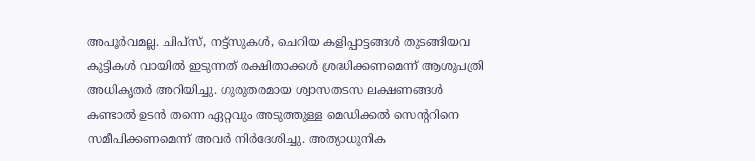അപൂര്‍വമല്ല. ചിപ്സ്, നട്ട്സുകള്‍, ചെറിയ കളിപ്പാട്ടങ്ങള്‍ തുടങ്ങിയവ കുട്ടികള്‍ വായില്‍ ഇടുന്നത് രക്ഷിതാക്കള്‍ ശ്രദ്ധിക്കണമെന്ന് ആശുപത്രി അധികൃതര്‍ അറിയിച്ചു. ഗുരുതരമായ ശ്വാസതടസ ലക്ഷണങ്ങള്‍ കണ്ടാല്‍ ഉടന്‍ തന്നെ ഏറ്റവും അടുത്തുള്ള മെഡിക്കല്‍ സെന്ററിനെ സമീപിക്കണമെന്ന് അവര്‍ നിര്‍ദേശിച്ചു. അത്യാധുനിക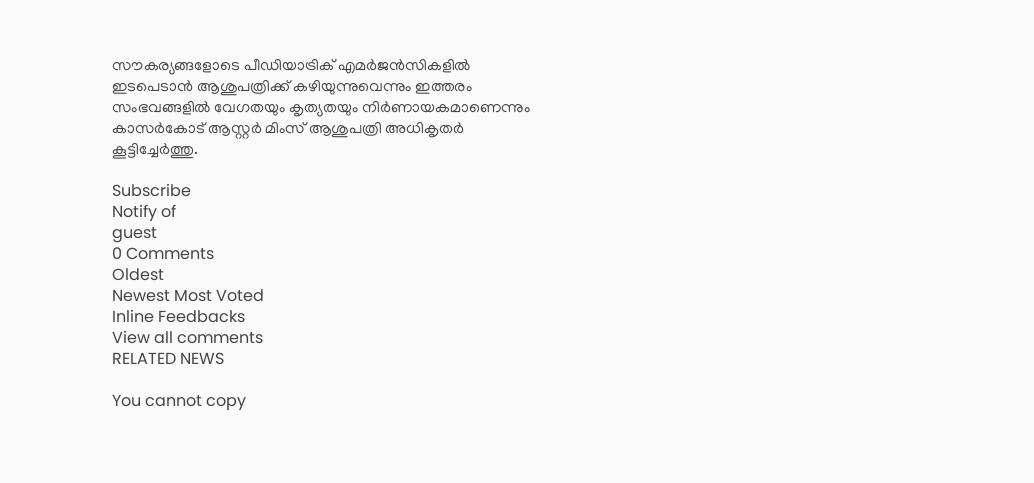സൗകര്യങ്ങളോടെ പീഡിയാട്രിക് എമര്‍ജന്‍സികളില്‍ ഇടപെടാന്‍ ആശുപത്രിക്ക് കഴിയുന്നുവെന്നും ഇത്തരം സംഭവങ്ങളില്‍ വേഗതയും കൃത്യതയും നിര്‍ണായകമാണെന്നും കാസര്‍കോട് ആസ്റ്റര്‍ മിംസ് ആശുപത്രി അധികൃതര്‍ കൂട്ടിച്ചേര്‍ത്തു.

Subscribe
Notify of
guest
0 Comments
Oldest
Newest Most Voted
Inline Feedbacks
View all comments
RELATED NEWS

You cannot copy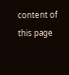content of this page